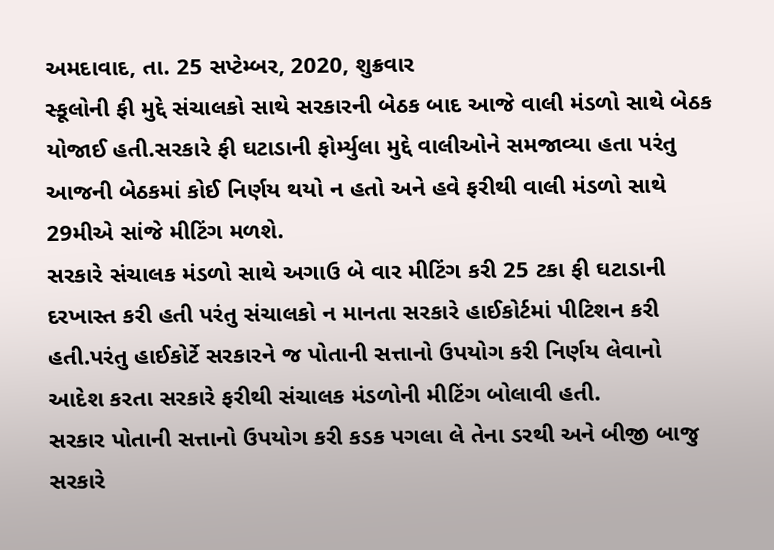અમદાવાદ, તા. 25 સપ્ટેમ્બર, 2020, શુક્રવાર
સ્કૂલોની ફી મુદ્દે સંચાલકો સાથે સરકારની બેઠક બાદ આજે વાલી મંડળો સાથે બેઠક યોજાઈ હતી.સરકારે ફી ઘટાડાની ફોર્મ્યુલા મુદ્દે વાલીઓને સમજાવ્યા હતા પરંતુ આજની બેઠકમાં કોઈ નિર્ણય થયો ન હતો અને હવે ફરીથી વાલી મંડળો સાથે 29મીએ સાંજે મીટિંગ મળશે.
સરકારે સંચાલક મંડળો સાથે અગાઉ બે વાર મીટિંગ કરી 25 ટકા ફી ઘટાડાની દરખાસ્ત કરી હતી પરંતુ સંચાલકો ન માનતા સરકારે હાઈકોર્ટમાં પીટિશન કરી હતી.પરંતુ હાઈકોર્ટે સરકારને જ પોતાની સત્તાનો ઉપયોગ કરી નિર્ણય લેવાનો આદેશ કરતા સરકારે ફરીથી સંચાલક મંડળોની મીટિંગ બોલાવી હતી.
સરકાર પોતાની સત્તાનો ઉપયોગ કરી કડક પગલા લે તેના ડરથી અને બીજી બાજુ સરકારે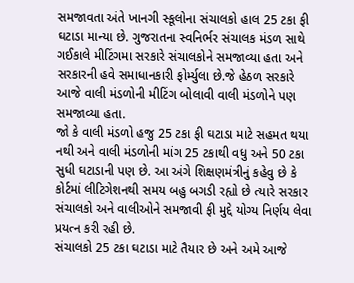સમજાવતા અંતે ખાનગી સ્કૂલોના સંચાલકો હાલ 25 ટકા ફી ઘટાડા માન્યા છે. ગુજરાતના સ્વનિર્ભર સંચાલક મંડળ સાથે ગઈકાલે મીટિંગમા સરકારે સંચાલકોને સમજાવ્યા હતા અને સરકારની હવે સમાધાનકારી ફોર્મ્યુલા છે.જે હેઠળ સરકારે આજે વાલી મંડળોની મીટિંગ બોલાવી વાલી મંડળોને પણ સમજાવ્યા હતા.
જો કે વાલી મંડળો હજુ 25 ટકા ફી ઘટાડા માટે સહમત થયા નથી અને વાલી મંડળોની માંગ 25 ટકાથી વધુ અને 50 ટકા સુધી ઘટાડાની પણ છે. આ અંગે શિક્ષણમંત્રીનું કહેવુ છે કે કોર્ટમાં લીટિગેશનથી સમય બહુ બગડી રહ્યો છે ત્યારે સરકાર સંચાલકો અને વાલીઓને સમજાવી ફી મુદ્દે યોગ્ય નિર્ણય લેવા પ્રયત્ન કરી રહી છે.
સંચાલકો 25 ટકા ઘટાડા માટે તૈયાર છે અને અમે આજે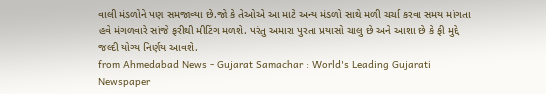વાલી મંડળોને પણ સમજાવ્યા છે.જો કે તેઓએ આ માટે અન્ય મંડળો સાથે મળી ચર્ચા કરવા સમય માંગતા હવે મંગળવારે સાંજે ફરીથી મીટિંગ મળશે. પરંતુ અમારા પુરતા પ્રયાસો ચાલુ છે અને આશા છે કે ફી મુદ્દે જલ્દી યોગ્ય નિર્ણય આવશે.
from Ahmedabad News - Gujarat Samachar : World's Leading Gujarati Newspaper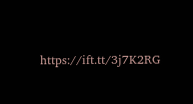https://ift.tt/3j7K2RG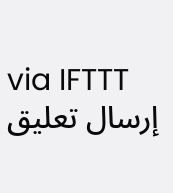via IFTTT
إرسال تعليق